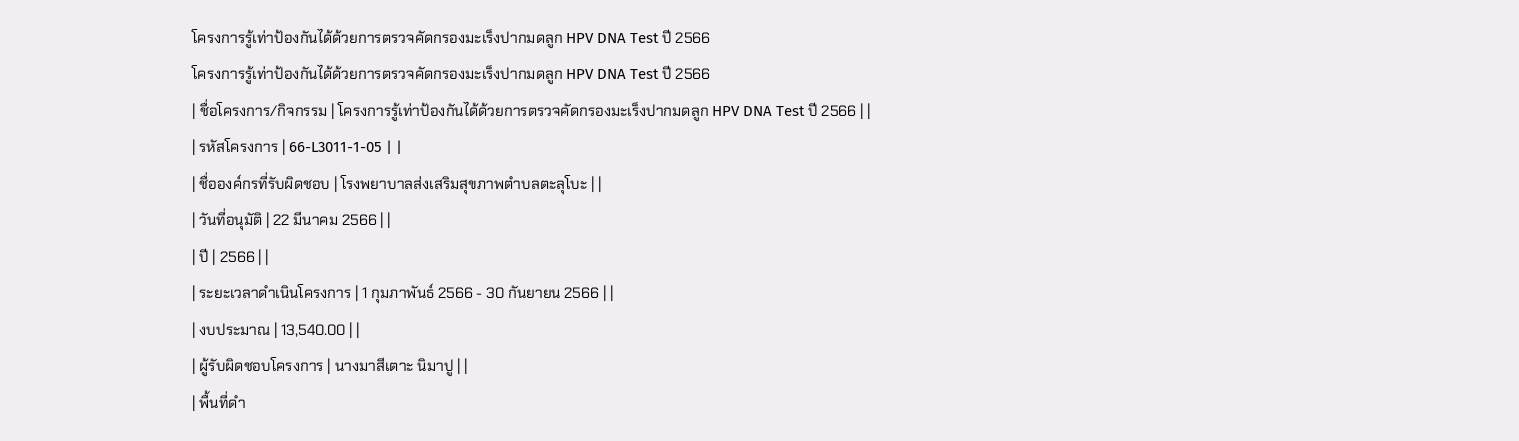โครงการรู้เท่าป้องกันได้ด้วยการตรวจคัดกรองมะเร็งปากมดลูก HPV DNA Test ปี 2566
โครงการรู้เท่าป้องกันได้ด้วยการตรวจคัดกรองมะเร็งปากมดลูก HPV DNA Test ปี 2566
| ชื่อโครงการ/กิจกรรม | โครงการรู้เท่าป้องกันได้ด้วยการตรวจคัดกรองมะเร็งปากมดลูก HPV DNA Test ปี 2566 | |
| รหัสโครงการ | 66-L3011-1-05 | |
| ชื่อองค์กรที่รับผิดชอบ | โรงพยาบาลส่งเสริมสุขภาพตำบลตะลุโบะ | |
| วันที่อนุมัติ | 22 มีนาคม 2566 | |
| ปี | 2566 | |
| ระยะเวลาดำเนินโครงการ | 1 กุมภาพันธ์ 2566 - 30 กันยายน 2566 | |
| งบประมาณ | 13,540.00 | |
| ผู้รับผิดชอบโครงการ | นางมาสีเตาะ นิมาปู | |
| พื้นที่ดำ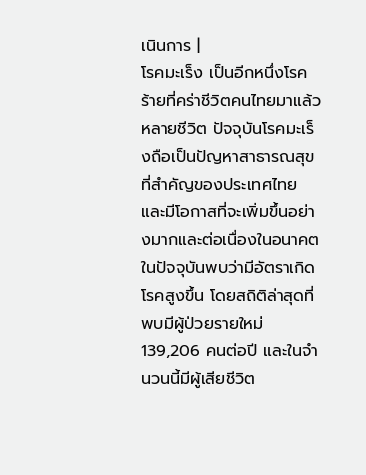เนินการ |
โรคมะเร็ง เป็นอีกหนึ่งโรคร้ายที่คร่าชีวิตคนไทยมาแล้วหลายชีวิต ปัจจุบันโรคมะเร็งถือเป็นปัญหาสาธารณสุขที่สำคัญของประเทศไทย และมีโอกาสที่จะเพิ่มขึ้นอย่างมากและต่อเนื่องในอนาคต ในปัจจุบันพบว่ามีอัตราเกิดโรคสูงขึ้น โดยสถิติล่าสุดที่พบมีผู้ป่วยรายใหม่ 139,206 คนต่อปี และในจำนวนนี้มีผู้เสียชีวิต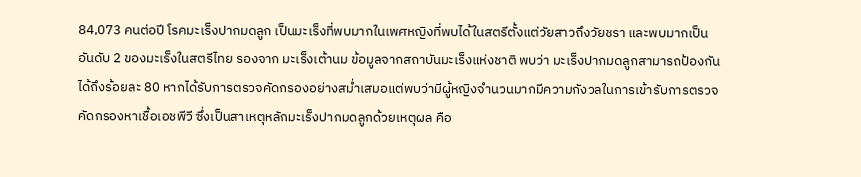84,073 คนต่อปี โรคมะเร็งปากมดลูก เป็นมะเร็งที่พบมากในเพศหญิงที่พบได้ในสตรีตั้งแต่วัยสาวถึงวัยชรา และพบมากเป็น อันดับ 2 ของมะเร็งในสตรีไทย รองจาก มะเร็งเต้านม ข้อมูลจากสถาบันมะเร็งแห่งชาติ พบว่า มะเร็งปากมดลูกสามารถป้องกันได้ถึงร้อยละ 80 หากได้รับการตรวจคัดกรองอย่างสม่ำเสมอแต่พบว่ามีผู้หญิงจำนวนมากมีความกังวลในการเข้ารับการตรวจคัดกรองหาเชื้อเอชพีวี ซึ่งเป็นสาเหตุหลักมะเร็งปากมดลูกด้วยเหตุผล คือ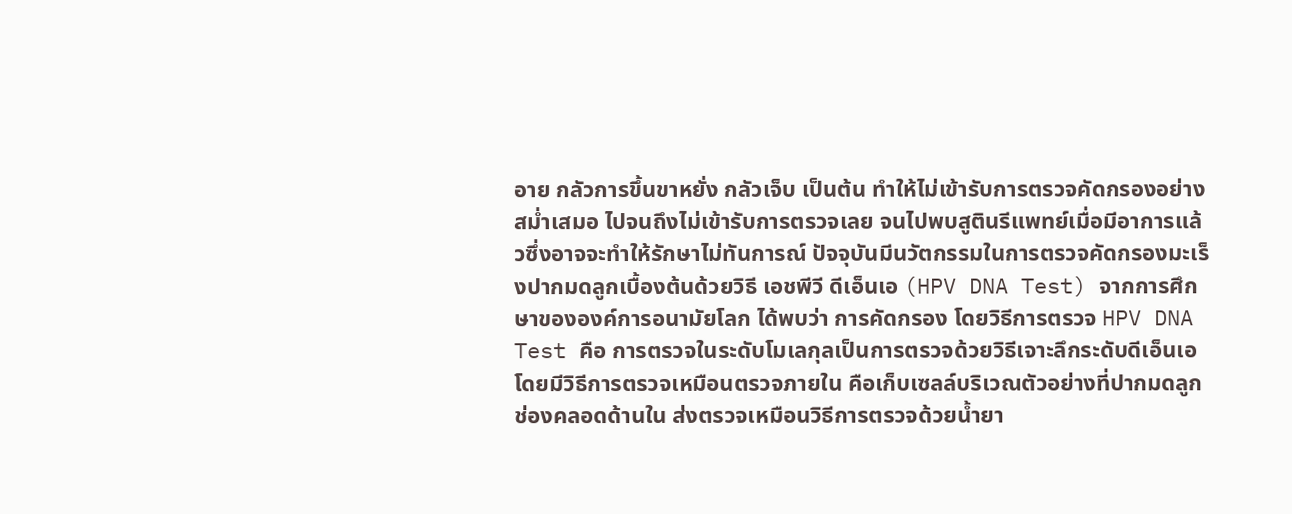อาย กลัวการขึ้นขาหยั่ง กลัวเจ็บ เป็นต้น ทำให้ไม่เข้ารับการตรวจคัดกรองอย่างสม่ำเสมอ ไปจนถึงไม่เข้ารับการตรวจเลย จนไปพบสูตินรีแพทย์เมื่อมีอาการแล้วซึ่งอาจจะทำให้รักษาไม่ทันการณ์ ปัจจุบันมีนวัตกรรมในการตรวจคัดกรองมะเร็งปากมดลูกเบื้องต้นด้วยวิธี เอชพีวี ดีเอ็นเอ (HPV DNA Test) จากการศึกษาขององค์การอนามัยโลก ได้พบว่า การคัดกรอง โดยวิธีการตรวจ HPV DNA Test คือ การตรวจในระดับโมเลกุลเป็นการตรวจด้วยวิธีเจาะลึกระดับดีเอ็นเอโดยมีวิธีการตรวจเหมือนตรวจภายใน คือเก็บเซลล์บริเวณตัวอย่างที่ปากมดลูกช่องคลอดด้านใน ส่งตรวจเหมือนวิธีการตรวจด้วยน้ำยา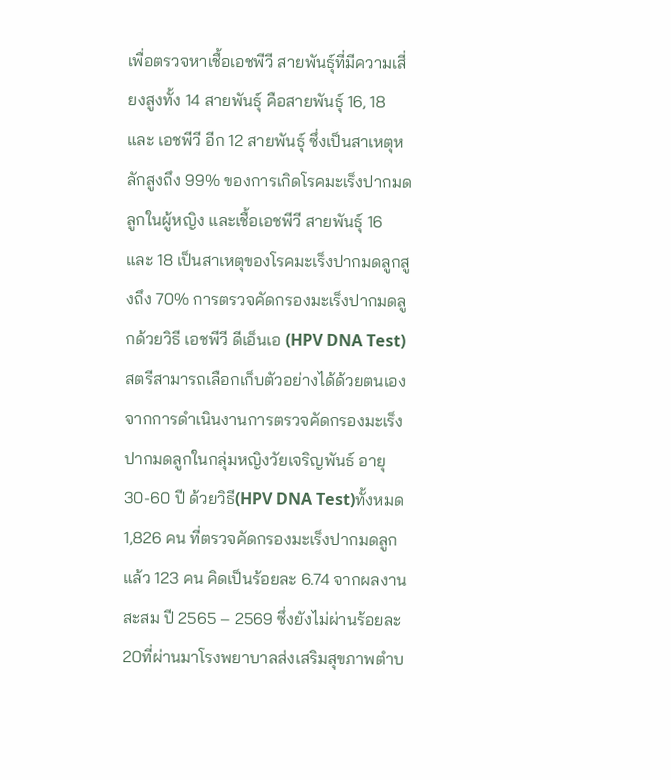เพื่อตรวจหาเชื้อเอชพีวี สายพันธุ์ที่มีความเสี่ยงสูงทั้ง 14 สายพันธุ์ คือสายพันธุ์ 16, 18 และ เอชพีวี อีก 12 สายพันธุ์ ซึ่งเป็นสาเหตุหลักสูงถึง 99% ของการเกิดโรคมะเร็งปากมดลูกในผู้หญิง และเชื้อเอชพีวี สายพันธุ์ 16 และ 18 เป็นสาเหตุของโรคมะเร็งปากมดลูกสูงถึง 70% การตรวจคัดกรองมะเร็งปากมดลูกด้วยวิธี เอชพีวี ดีเอ็นเอ (HPV DNA Test)สตรีสามารถเลือกเก็บตัวอย่างได้ด้วยตนเอง
จากการดำเนินงานการตรวจคัดกรองมะเร็งปากมดลูกในกลุ่มหญิงวัยเจริญพันธ์ อายุ 30-60 ปี ด้วยวิธี(HPV DNA Test)ทั้งหมด 1,826 คน ที่ตรวจคัดกรองมะเร็งปากมดลูก แล้ว 123 คน คิดเป็นร้อยละ 6.74 จากผลงานสะสม ปี 2565 – 2569 ซึ่งยังไม่ผ่านร้อยละ 20ที่ผ่านมาโรงพยาบาลส่งเสริมสุขภาพตำบ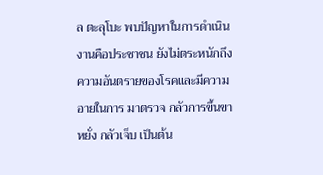ล ตะลุโบะ พบปัญหาในการดำเนินงานคือประชาชน ยังไม่ตระหนักถึงความอันตรายของโรคและมีความอายในการ มาตรวจ กลัวการขึ้นขาหยั่ง กลัวเจ็บ เป็นต้น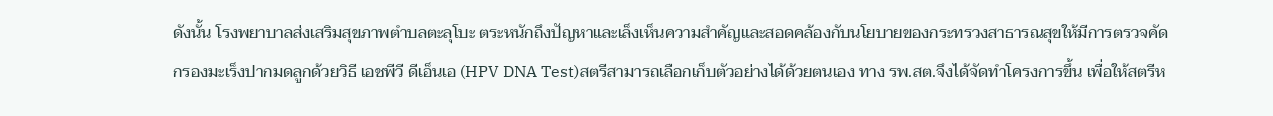ดังนั้น โรงพยาบาลส่งเสริมสุขภาพตำบลตะลุโบะ ตระหนักถึงปัญหาและเล็งเห็นความสำคัญและสอดคล้องกับนโยบายของกระทรวงสาธารณสุขให้มีการตรวจคัดกรองมะเร็งปากมดลูกด้วยวิธี เอชพีวี ดีเอ็นเอ (HPV DNA Test)สตรีสามารถเลือกเก็บตัวอย่างได้ด้วยตนเอง ทาง รพ.สต.จึงได้จัดทำโครงการขึ้น เพื่อให้สตรีห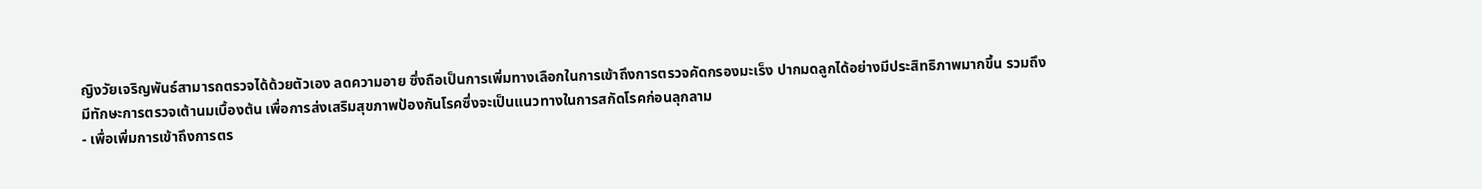ญิงวัยเจริญพันธ์สามารถตรวจได้ด้วยตัวเอง ลดความอาย ซึ่งถือเป็นการเพิ่มทางเลือกในการเข้าถึงการตรวจคัดกรองมะเร็ง ปากมดลูกได้อย่างมีประสิทธิภาพมากขึ้น รวมถึงมีทักษะการตรวจเต้านมเบื้องต้น เพื่อการส่งเสริมสุขภาพป้องกันโรคซึ่งจะเป็นแนวทางในการสกัดโรคก่อนลุกลาม
- เพื่อเพิ่มการเข้าถึงการตร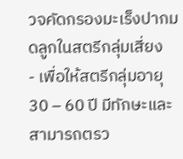วจคัดกรองมะเร็งปากมดลูกในสตรีกลุ่มเสี่ยง
- เพื่อให้สตรีกลุ่มอายุ 30 – 60 ปี มีทักษะและ สามารถตรว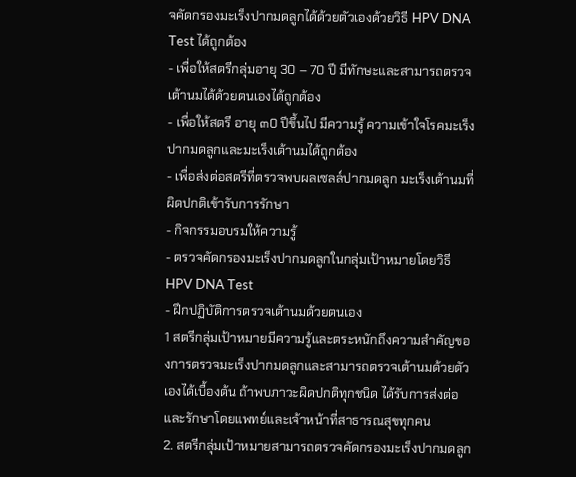จคัดกรองมะเร็งปากมดลูกได้ด้วยตัวเองด้วยวิธี HPV DNA Test ได้ถูกต้อง
- เพื่อให้สตรีกลุ่มอายุ 30 – 70 ปี มีทักษะและสามารถตรวจเต้านมได้ด้วยตนเองได้ถูกต้อง
- เพื่อให้สตรี อายุ ๓0 ปีขึ้นไป มีความรู้ ความเข้าใจโรคมะเร็งปากมดลูกและมะเร็งเต้านมได้ถูกต้อง
- เพื่อส่งต่อสตรีที่ตรวจพบผลเซลล์ปากมดลูก มะเร็งเต้านมที่ผิดปกติเข้ารับการรักษา
- กิจกรรมอบรมให้ความรู้
- ตรวจคัดกรองมะเร็งปากมดลูกในกลุ่มเป้าหมายโดยวิธี HPV DNA Test
- ฝึกปฏิบัติการตรวจเต้านมด้วยตนเอง
1 สตรีกลุ่มเป้าหมายมีความรู้และตระหนักถึงความสำคัญของการตรวจมะเร็งปากมดลูกและสามารถตรวจเต้านมด้วยตัวเองได้เบื้องต้น ถ้าพบภาวะผิดปกติทุกชนิด ได้รับการส่งต่อและรักษาโดยแพทย์และเจ้าหน้าที่สาธารณสุขทุกคน
2. สตรีกลุ่มเป้าหมายสามารถตรวจคัดกรองมะเร็งปากมดลูก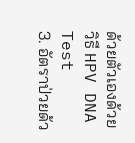ด้วยตัวเองด้วยวิธี HPV DNA Test
3. อัตราป่วยด้ว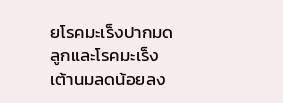ยโรคมะเร็งปากมดลูกและโรคมะเร็งเต้านมลดน้อยลง